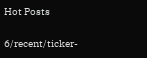Hot Posts

6/recent/ticker-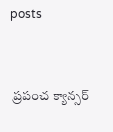posts


 ప్రపంచ క్యాన్సర్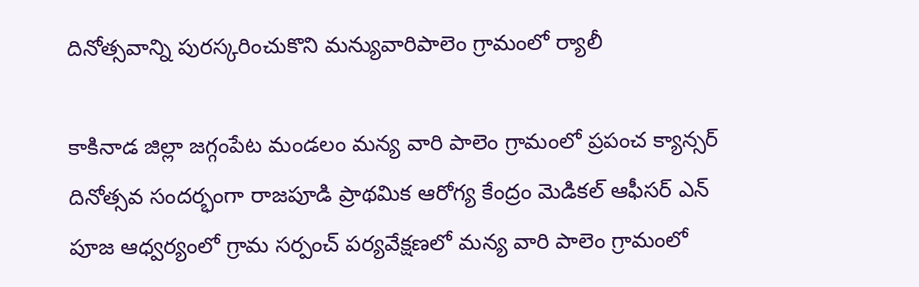దినోత్సవాన్ని పురస్కరించుకొని మన్యువారిపాలెం గ్రామంలో ర్యాలీ

కాకినాడ జిల్లా జగ్గంపేట మండలం మన్య వారి పాలెం గ్రామంలో ప్రపంచ క్యాన్సర్ దినోత్సవ సందర్భంగా రాజపూడి ప్రాథమిక ఆరోగ్య కేంద్రం మెడికల్ ఆఫీసర్ ఎన్ పూజ ఆధ్వర్యంలో గ్రామ సర్పంచ్ పర్యవేక్షణలో మన్య వారి పాలెం గ్రామంలో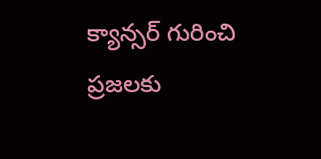క్యాన్సర్ గురించి ప్రజలకు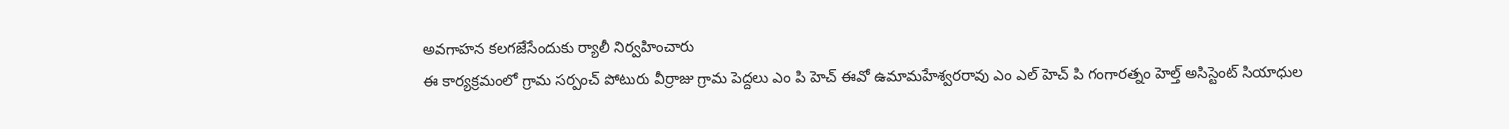అవగాహన కలగజేసేందుకు ర్యాలీ నిర్వహించారు
ఈ కార్యక్రమంలో గ్రామ సర్పంచ్ పోటురు వీర్రాజు గ్రామ పెద్దలు ఎం పి హెచ్ ఈవో ఉమామహేశ్వరరావు ఎం ఎల్ హెచ్ పి గంగారత్నం హెల్త్ అసిస్టెంట్ సియాధుల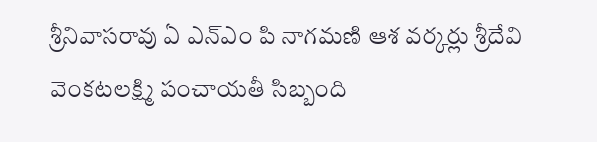శ్రీనివాసరావు ఏ ఎన్ఎం పి నాగమణి ఆశ వర్కర్లు శ్రీదేవి వెంకటలక్ష్మి పంచాయతీ సిబ్బంది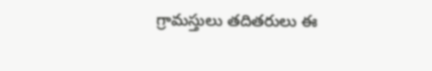గ్రామస్తులు తదితరులు ఈ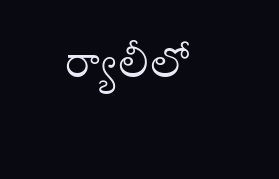ర్యాలీలో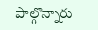పాల్గొన్నారు